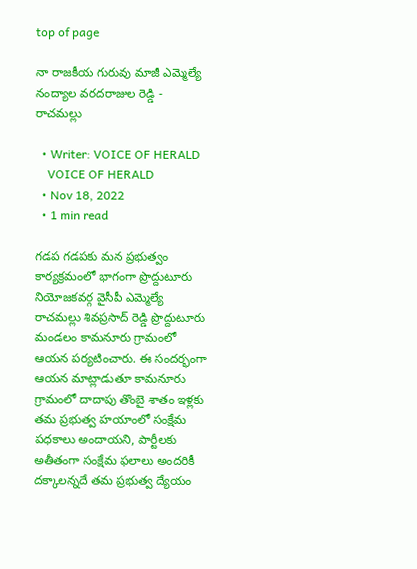top of page

నా రాజకీయ గురువు మాజీ ఎమ్మెల్యే నంద్యాల వరదరాజుల రెడ్డి - రాచమల్లు

  • Writer: VOICE OF HERALD
    VOICE OF HERALD
  • Nov 18, 2022
  • 1 min read

గడప గడపకు మన ప్రభుత్వం కార్యక్రమంలో భాగంగా ప్రొద్దుటూరు నియోజకవర్గ వైసీపీ ఎమ్మెల్యే రాచమల్లు శివప్రసాద్ రెడ్డి ప్రొద్దుటూరు మండలం కామనూరు గ్రామంలో ఆయన పర్యటించారు. ఈ సందర్భంగా ఆయన మాట్లాడుతూ కామనూరు గ్రామంలో దాదాపు తొంబై శాతం ఇళ్లకు తమ ప్రభుత్వ హయాంలో సంక్షేమ పధకాలు అందాయని, పార్టీలకు అతీతంగా సంక్షేమ ఫలాలు అందరికీ దక్కాలన్నదే తమ ప్రభుత్వ ద్యేయం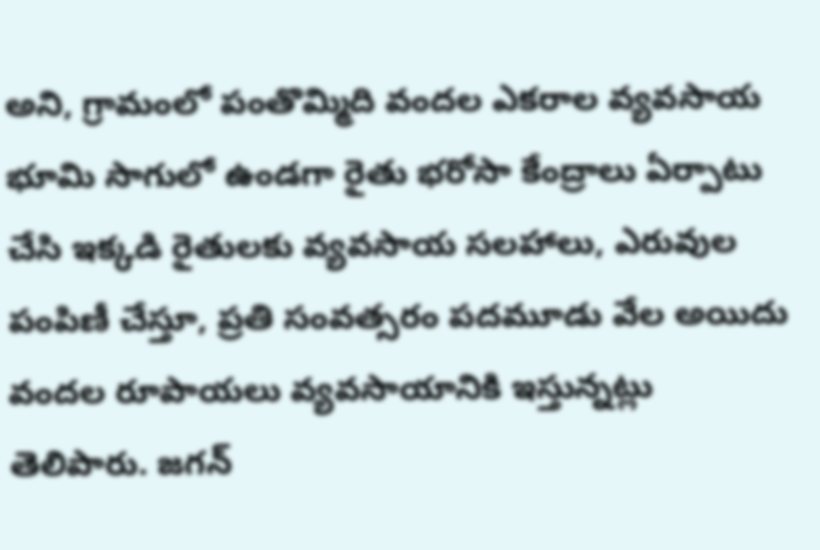అని, గ్రామంలో పంతొమ్మిది వందల ఎకరాల వ్యవసాయ భూమి సాగులో ఉండగా రైతు భరోసా కేంద్రాలు ఏర్పాటు చేసి ఇక్కడి రైతులకు వ్యవసాయ సలహాలు, ఎరువుల పంపిణీ చేస్తూ, ప్రతి సంవత్సరం పదమూడు వేల అయిదు వందల రూపాయలు వ్యవసాయానికి ఇస్తున్నట్లు తెలిపారు. జగన్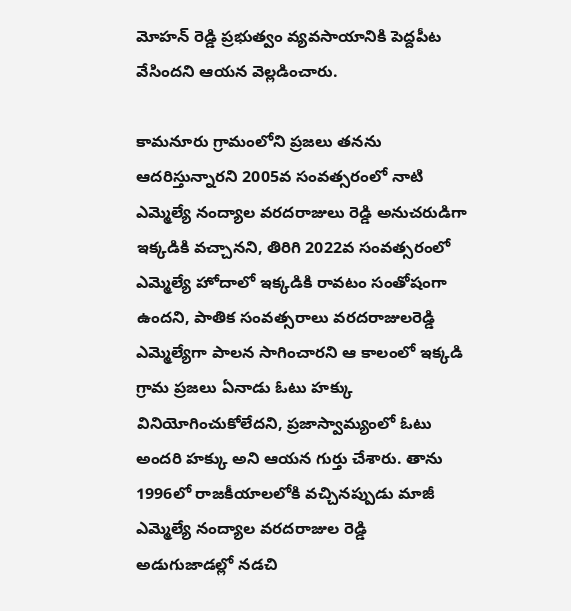మోహన్ రెడ్డి ప్రభుత్వం వ్యవసాయానికి పెద్దపీట వేసిందని ఆయన వెల్లడించారు.

కామనూరు గ్రామంలోని ప్రజలు తనను ఆదరిస్తున్నారని 2005వ సంవత్సరంలో నాటి ఎమ్మెల్యే నంద్యాల వరదరాజులు రెడ్డి అనుచరుడిగా ఇక్కడికి వచ్చానని, తిరిగి 2022వ సంవత్సరంలో ఎమ్మెల్యే హోదాలో ఇక్కడికి రావటం సంతోషంగా ఉందని, పాతిక సంవత్సరాలు వరదరాజులరెడ్డి ఎమ్మెల్యేగా పాలన సాగించారని ఆ కాలంలో ఇక్కడి గ్రామ ప్రజలు ఏనాడు ఓటు హక్కు వినియోగించుకోలేదని, ప్రజాస్వామ్యంలో ఓటు అందరి హక్కు అని ఆయన గుర్తు చేశారు. తాను 1996లో రాజకీయాలలోకి వచ్చినప్పుడు మాజీ ఎమ్మెల్యే నంద్యాల వరదరాజుల రెడ్డి అడుగుజాడల్లో నడచి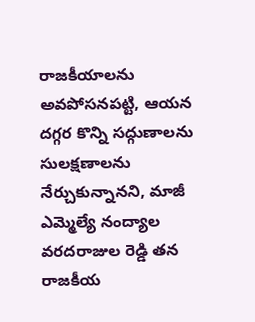రాజకీయాలను అవపోసనపట్టి, ఆయన దగ్గర కొన్ని సద్గుణాలను సులక్షణాలను నేర్చుకున్నానని, మాజీ ఎమ్మెల్యే నంద్యాల వరదరాజుల రెడ్డి తన రాజకీయ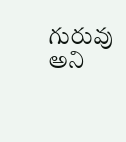గురువు అని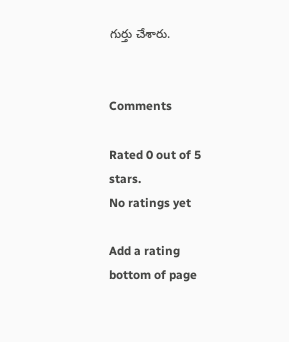గుర్తు చేశారు.


Comments

Rated 0 out of 5 stars.
No ratings yet

Add a rating
bottom of page